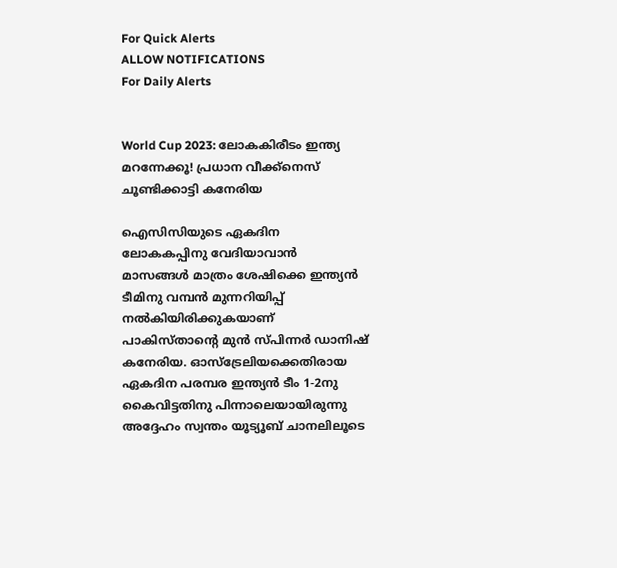For Quick Alerts
ALLOW NOTIFICATIONS
For Daily Alerts


World Cup 2023: ലോകകിരീടം ഇന്ത്യ മറന്നേക്കൂ! പ്രധാന വീക്ക്‌നെസ് ചൂണ്ടിക്കാട്ടി കനേരിയ

ഐസിസിയുടെ ഏകദിന ലോകകപ്പിനു വേദിയാവാന്‍ മാസങ്ങള്‍ മാത്രം ശേഷിക്കെ ഇന്ത്യന്‍ ടീമിനു വമ്പന്‍ മുന്നറിയിപ്പ് നല്‍കിയിരിക്കുകയാണ് പാകിസ്താന്റെ മുന്‍ സ്പിന്നര്‍ ഡാനിഷ് കനേരിയ. ഓസ്‌ട്രേലിയക്കെതിരായ ഏകദിന പരമ്പര ഇന്ത്യന്‍ ടീം 1-2നു കൈവിട്ടതിനു പിന്നാലെയായിരുന്നു അദ്ദേഹം സ്വന്തം യൂട്യൂബ് ചാനലിലൂടെ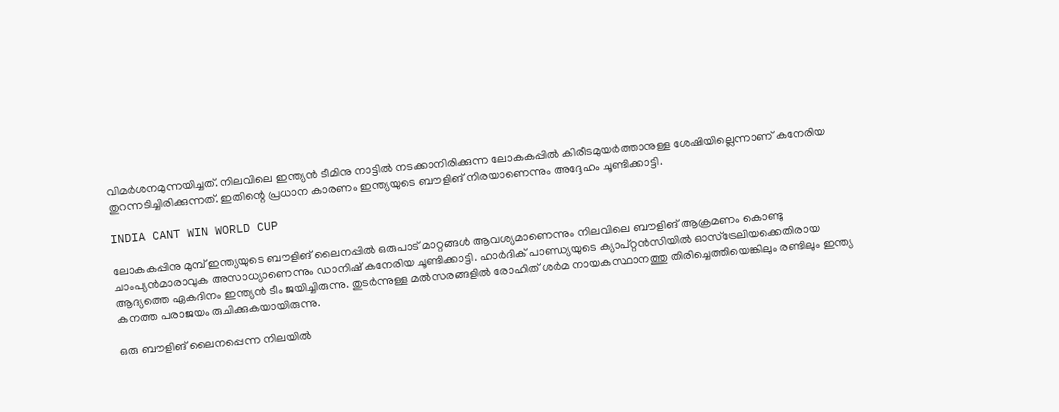വിമര്‍ശനമുന്നയിച്ചത്. നിലവിലെ ഇന്ത്യന്‍ ടീമിനു നാട്ടില്‍ നടക്കാനിരിക്കുന്ന ലോകകപ്പില്‍ കിരീടമുയര്‍ത്താനുള്ള ശേഷിയില്ലെന്നാണ് കനേരിയ തുറന്നടിച്ചിരിക്കുന്നത്. ഇതിന്റെ പ്രധാന കാരണം ഇന്ത്യയുടെ ബൗളിങ് നിരയാണെന്നും അദ്ദേഹം ചൂണ്ടിക്കാട്ടി.

INDIA CANT WIN WORLD CUP

ലോകകപ്പിനു മുമ്പ് ഇന്ത്യയുടെ ബൗളിങ് ലൈനപ്പില്‍ ഒരുപാട് മാറ്റങ്ങള്‍ ആവശ്യമാണെന്നും നിലവിലെ ബൗളിങ് ആക്രമണം കൊണ്ടു ചാംപ്യന്‍മാരാവുക അസാധ്യാണെന്നും ഡാനിഷ് കനേരിയ ചൂണ്ടിക്കാട്ടി. ഹാര്‍ദിക് പാണ്ഡ്യയുടെ ക്യാപ്റ്റന്‍സിയില്‍ ഓസ്‌ട്രേലിയക്കെതിരായ ആദ്യത്തെ ഏകദിനം ഇന്ത്യന്‍ ടീം ജയിച്ചിരുന്നു. തുടര്‍ന്നുള്ള മല്‍സരങ്ങളില്‍ രോഹിത് ശര്‍മ നായകസ്ഥാനത്തു തിരിച്ചെത്തിയെങ്കിലും രണ്ടിലും ഇന്ത്യ കനത്ത പരാജയം രുചിക്കുകയായിരുന്നു.

ഒരു ബൗളിങ് ലൈനപ്പെന്ന നിലയില്‍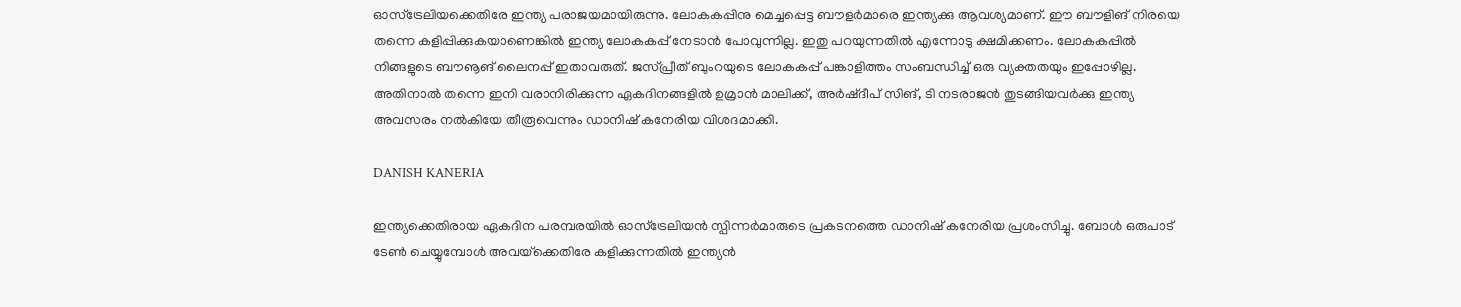ഓസ്‌ട്രേലിയക്കെതിരേ ഇന്ത്യ പരാജയമായിരുന്നു. ലോകകപ്പിനു മെച്ചപ്പെട്ട ബൗളര്‍മാരെ ഇന്ത്യക്കു ആവശ്യമാണ്. ഈ ബൗളിങ് നിരയെ തന്നെ കളിപ്പിക്കുകയാണെങ്കില്‍ ഇന്ത്യ ലോകകപ്പ് നേടാന്‍ പോവുന്നില്ല. ഇതു പറയുന്നതില്‍ എന്നോടു ക്ഷമിക്കണം. ലോകകപ്പില്‍ നിങ്ങളുടെ ബൗൡങ് ലൈനപ്പ് ഇതാവരുത്. ജസ്പ്രീത് ബുംറയുടെ ലോകകപ്പ് പങ്കാളിത്തം സംബന്ധിച്ച് ഒരു വ്യക്തതയും ഇപ്പോഴില്ല. അതിനാല്‍ തന്നെ ഇനി വരാനിരിക്കുന്ന ഏകദിനങ്ങളില്‍ ഉമ്രാന്‍ മാലിക്ക്, അര്‍ഷ്ദീപ് സിങ്, ടി നടരാജന്‍ തുടങ്ങിയവര്‍ക്കു ഇന്ത്യ അവസരം നല്‍കിയേ തീരൂവെന്നും ഡാനിഷ് കനേരിയ വിശദമാക്കി.

DANISH KANERIA

ഇന്ത്യക്കെതിരായ ഏകദിന പരമ്പരയില്‍ ഓസ്‌ട്രേലിയന്‍ സ്പിന്നര്‍മാരുടെ പ്രകടനത്തെ ഡാനിഷ് കനേരിയ പ്രശംസിച്ചു. ബോള്‍ ഒരുപാട് ടേണ്‍ ചെയ്യുമ്പോള്‍ അവയ്‌ക്കെതിരേ കളിക്കുന്നതില്‍ ഇന്ത്യന്‍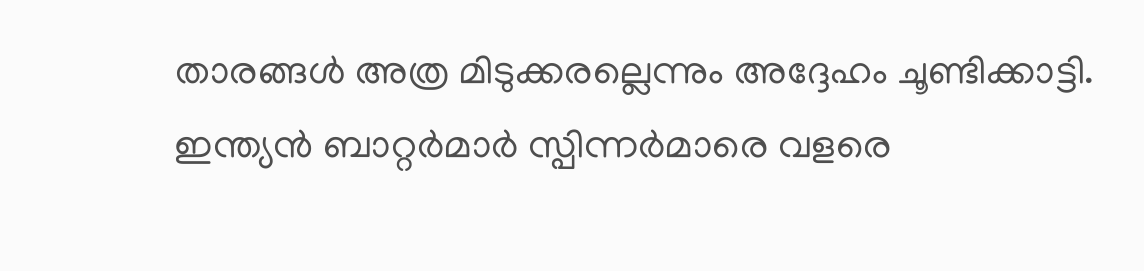താരങ്ങള്‍ അത്ര മിടുക്കരല്ലെന്നും അദ്ദേഹം ചൂണ്ടിക്കാട്ടി. ഇന്ത്യന്‍ ബാറ്റര്‍മാര്‍ സ്പിന്നര്‍മാരെ വളരെ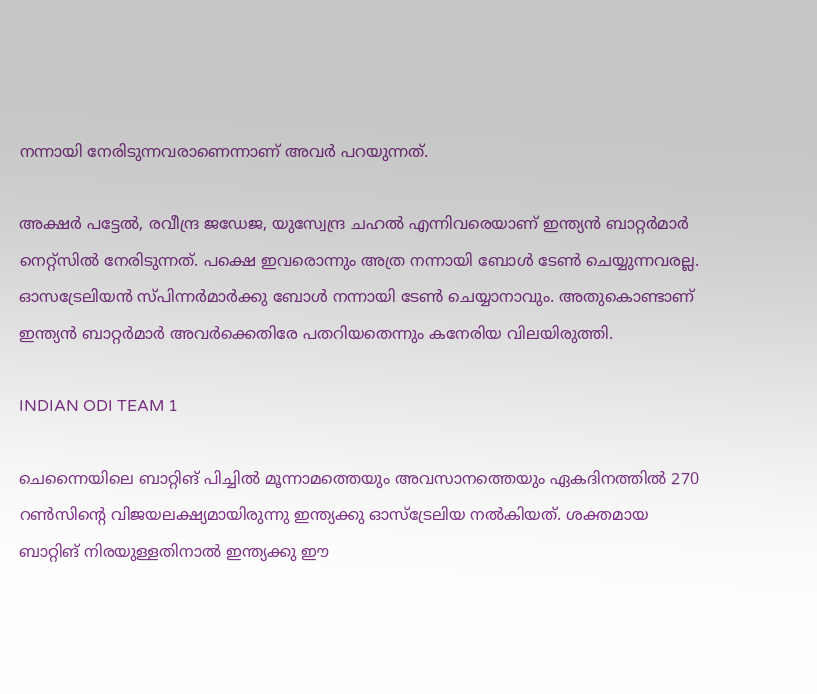നന്നായി നേരിടുന്നവരാണെന്നാണ് അവര്‍ പറയുന്നത്.

അക്ഷര്‍ പട്ടേല്‍, രവീന്ദ്ര ജഡേജ, യുസ്വേന്ദ്ര ചഹല്‍ എന്നിവരെയാണ് ഇന്ത്യന്‍ ബാറ്റര്‍മാര്‍ നെറ്റ്‌സില്‍ നേരിടുന്നത്. പക്ഷെ ഇവരൊന്നും അത്ര നന്നായി ബോള്‍ ടേണ്‍ ചെയ്യുന്നവരല്ല. ഓസട്രേലിയന്‍ സ്പിന്നര്‍മാര്‍ക്കു ബോള്‍ നന്നായി ടേണ്‍ ചെയ്യാനാവും. അതുകൊണ്ടാണ് ഇന്ത്യന്‍ ബാറ്റര്‍മാര്‍ അവര്‍ക്കെതിരേ പതറിയതെന്നും കനേരിയ വിലയിരുത്തി.

INDIAN ODI TEAM 1

ചെന്നൈയിലെ ബാറ്റിങ് പിച്ചില്‍ മൂന്നാമത്തെയും അവസാനത്തെയും ഏകദിനത്തില്‍ 270 റണ്‍സിന്റെ വിജയലക്ഷ്യമായിരുന്നു ഇന്ത്യക്കു ഓസ്‌ട്രേലിയ നല്‍കിയത്. ശക്തമായ ബാറ്റിങ് നിരയുള്ളതിനാല്‍ ഇന്ത്യക്കു ഈ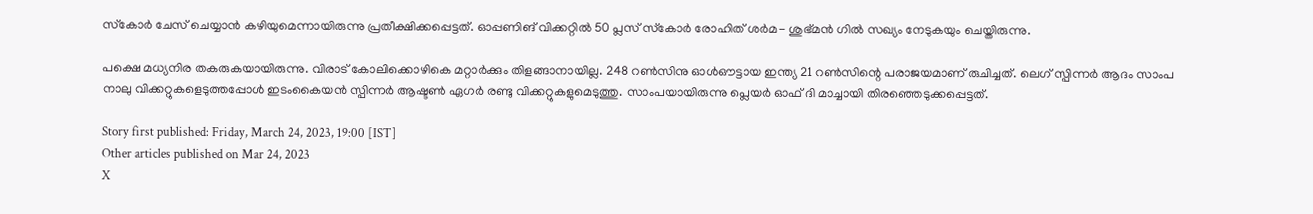സ്‌കോര്‍ ചേസ് ചെയ്യാന്‍ കഴിയുമെന്നായിരുന്നു പ്രതീക്ഷിക്കപ്പെട്ടത്. ഓപ്പണിങ് വിക്കറ്റില്‍ 50 പ്ലസ് സ്‌കോര്‍ രോഹിത് ശര്‍മ- ശുഭ്മന്‍ ഗില്‍ സഖ്യം നേടുകയും ചെയ്തിരുന്നു.

പക്ഷെ മധ്യനിര തകരുകയായിരുന്നു. വിരാട് കോലിക്കൊഴികെ മറ്റാര്‍ക്കും തിളങ്ങാനായില്ല. 248 റണ്‍സിനു ഓള്‍ഔട്ടായ ഇന്ത്യ 21 റണ്‍സിന്റെ പരാജയമാണ് രുചിച്ചത്. ലെഗ് സ്പിന്നര്‍ ആദം സാംപ നാലു വിക്കറ്റുകളെടുത്തപ്പോള്‍ ഇടംകൈയന്‍ സ്പിന്നര്‍ ആഷ്ടണ്‍ ഏഗര്‍ രണ്ടു വിക്കറ്റുകളുമെടുത്തു. സാംപയായിരുന്നു പ്ലെയര്‍ ഓഫ് ദി മാച്ചായി തിരഞ്ഞെടുക്കപ്പെട്ടത്.

Story first published: Friday, March 24, 2023, 19:00 [IST]
Other articles published on Mar 24, 2023
X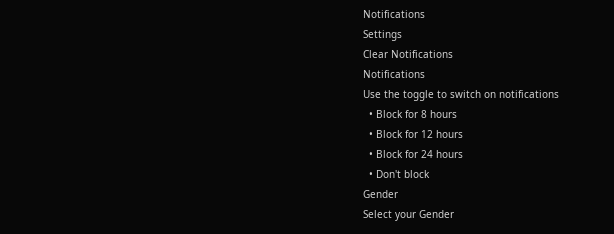Notifications
Settings
Clear Notifications
Notifications
Use the toggle to switch on notifications
  • Block for 8 hours
  • Block for 12 hours
  • Block for 24 hours
  • Don't block
Gender
Select your Gender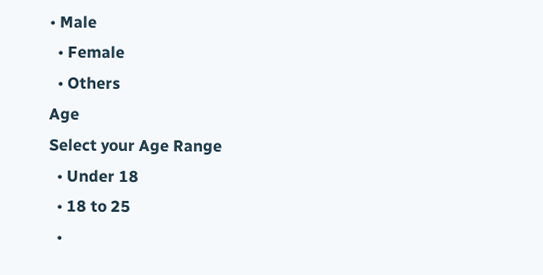• Male
  • Female
  • Others
Age
Select your Age Range
  • Under 18
  • 18 to 25
  •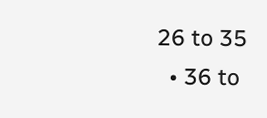26 to 35
  • 36 to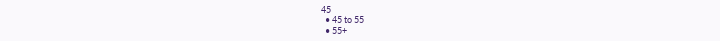45
  • 45 to 55
  • 55+